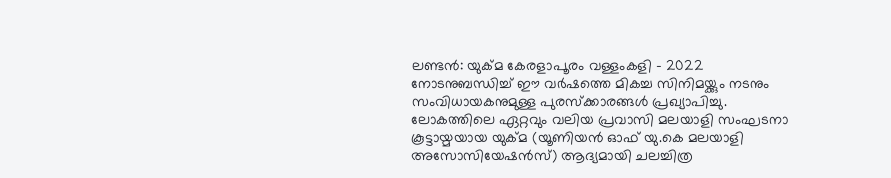ലണ്ടൻ: യുക്മ കേരളാപൂരം വള്ളംകളി – 2022 നോടനുബന്ധിച്ച് ഈ വര്‍ഷത്തെ മികച്ച സിനിമയ്ക്കും നടനും സംവിധായകനുമുള്ള പുരസ്ക്കാരങ്ങള്‍ പ്രഖ്യാപിച്ചു. ലോകത്തിലെ ഏറ്റവും വലിയ പ്രവാസി മലയാളി സംഘടനാ കൂട്ടായ്മയായ യുക്മ (യൂണിയന്‍ ഓഫ് യു.കെ മലയാളി അസോസിയേഷന്‍സ്) ആദ്യമായി ചലച്ചിത്ര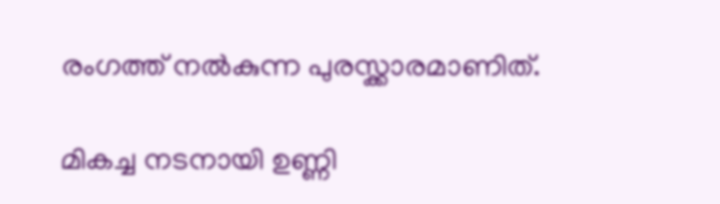രംഗത്ത് നല്‍കുന്ന പുരസ്ക്കാരമാണിത്.

മികച്ച നടനായി ഉണ്ണി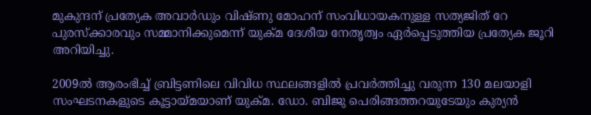മുകുന്ദന് പ്രത്യേക അവാര്‍ഡും വിഷ്ണു മോഹന് സംവിധായകനുള്ള സത്യജിത് റേ പുരസ്ക്കാരവും സമ്മാനിക്കുമെന്ന് യുക്മ ദേശീയ നേതൃത്വം ഏര്‍പ്പെടുത്തിയ പ്രത്യേക ജൂറി അറിയിച്ചു.

2009ല്‍ ആരംഭിച്ച് ബ്രിട്ടണിലെ വിവിധ സ്ഥലങ്ങളില്‍ പ്രവര്‍ത്തിച്ചു വരുന്ന 130 മലയാളി സംഘടനകളുടെ കൂട്ടായ്മയാണ് യുക്മ. ഡോ. ബിജു പെരിങ്ങത്തറയുടേയും കുര്യന്‍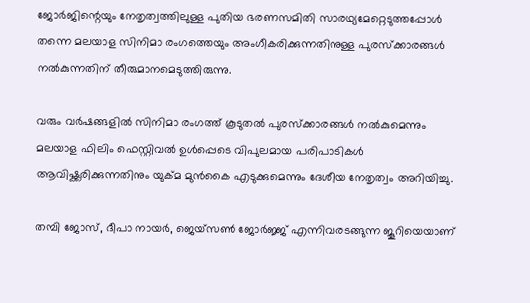ജോര്‍ജിന്റെയും നേതൃത്വത്തിലുള്ള പുതിയ ഭരണസമിതി സാരഥ്യമേറ്റെടുത്തപ്പോള്‍ തന്നെ മലയാള സിനിമാ രംഗത്തെയും അംഗീകരിക്കുന്നതിനുള്ള പുരസ്ക്കാരങ്ങള്‍ നല്‍കുന്നതിന് തീരുമാനമെടുത്തിരുന്നു.

വരും വര്‍ഷങ്ങളില്‍ സിനിമാ രംഗത്ത് കൂടുതല്‍ പുരസ്ക്കാരങ്ങള്‍ നല്‍കുമെന്നും മലയാള ഫിലിം ഫെസ്റ്റിവല്‍ ഉള്‍പ്പെടെ വിപുലമായ പരിപാടികള്‍ ആവിഷ്ക്കരിക്കുന്നതിനും യുക്മ മുന്‍കൈ എടുക്കുമെന്നും ദേശീയ നേതൃത്വം അറിയിച്ചു.

തമ്പി ജോസ്, ദീപാ നായര്‍, ജെയ്സണ്‍ ജോര്‍ജ്ജ് എന്നിവരടങ്ങുന്ന ജൂറിയെയാണ്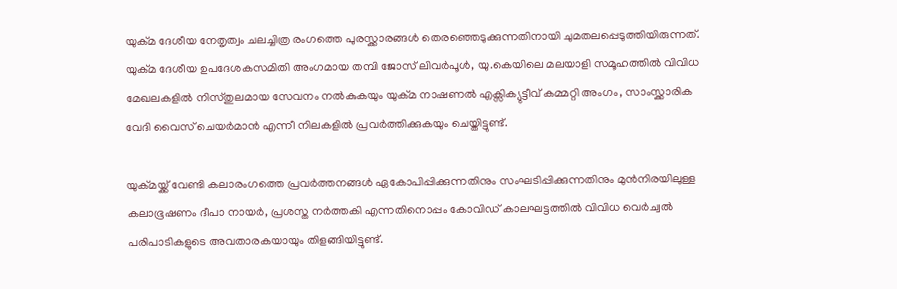യുക്മ ദേശീയ നേതൃത്വം ചലച്ചിത്ര രംഗത്തെ പുരസ്ക്കാരങ്ങള്‍ തെരഞ്ഞെടുക്കുന്നതിനായി ചുമതലപ്പെടുത്തിയിരുന്നത്. യുക്മ ദേശീയ ഉപദേശകസമിതി അംഗമായ തമ്പി ജോസ് ലിവര്‍പൂള്‍, യു.കെയിലെ മലയാളി സമൂഹത്തില്‍ വിവിധ മേഖലകളില്‍ നിസ്തുലമായ സേവനം നല്‍കുകയും യുക്മ നാഷണല്‍ എക്സിക്യുട്ടീവ് കമ്മറ്റി അംഗം, സാംസ്ക്കാരിക വേദി വൈസ് ചെയര്‍മാന്‍ എന്നീ നിലകളില്‍ പ്രവര്‍ത്തിക്കുകയും ചെയ്തിട്ടുണ്ട്.

യുക്മയ്ക്ക് വേണ്ടി കലാരംഗത്തെ പ്രവര്‍ത്തനങ്ങള്‍ ഏകോപിപ്പിക്കുന്നതിനും സംഘടിപ്പിക്കുന്നതിനും മുന്‍നിരയിലുള്ള കലാഭൂഷണം ദീപാ നായര്‍, പ്രശസ്ത നര്‍ത്തകി എന്നതിനൊപ്പം കോവിഡ് കാലഘട്ടത്തില്‍ വിവിധ വെര്‍ച്വല്‍ പരിപാടികളുടെ അവതാരകയായും തിളങ്ങിയിട്ടുണ്ട്.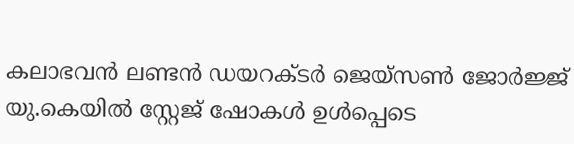കലാഭവന്‍ ലണ്ടന്‍ ഡയറക്ടര്‍ ജെയ്സണ്‍ ജോര്‍ജ്ജ് യു.കെയില്‍ സ്റ്റേജ് ഷോകള്‍ ഉള്‍പ്പെടെ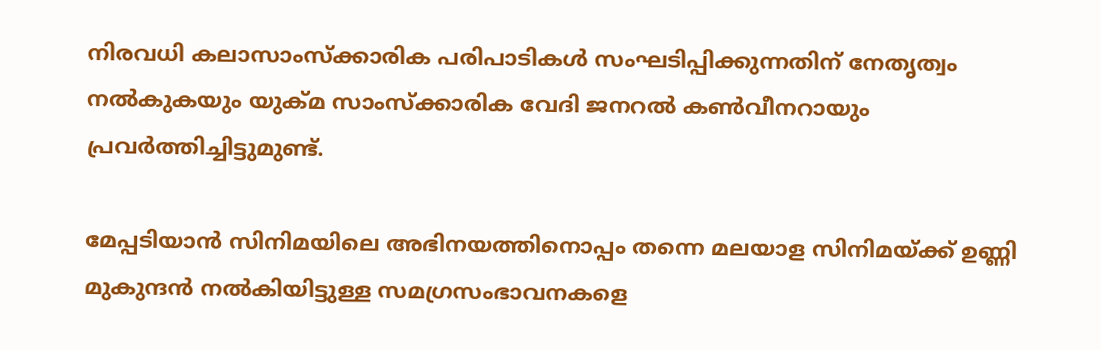നിരവധി കലാസാംസ്ക്കാരിക പരിപാടികള്‍ സംഘടിപ്പിക്കുന്നതിന് നേതൃത്വം നല്‍കുകയും യുക്മ സാംസ്ക്കാരിക വേദി ജനറല്‍ കണ്‍വീനറായും പ്രവര്‍ത്തിച്ചിട്ടുമുണ്ട്.

മേപ്പടിയാന്‍ സിനിമയിലെ അഭിനയത്തിനൊപ്പം തന്നെ മലയാള സിനിമയ്ക്ക് ഉണ്ണി മുകുന്ദന്‍ നല്‍കിയിട്ടുള്ള സമഗ്രസംഭാവനകളെ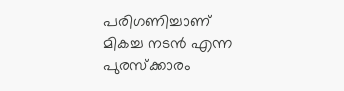പരിഗണിച്ചാണ് മികച്ച നടന്‍ എന്ന പുരസ്ക്കാരം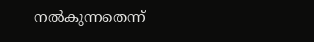നല്‍കുന്നതെന്ന്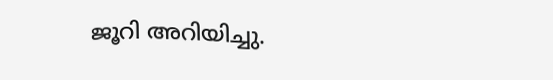ജൂറി അറിയിച്ചു.